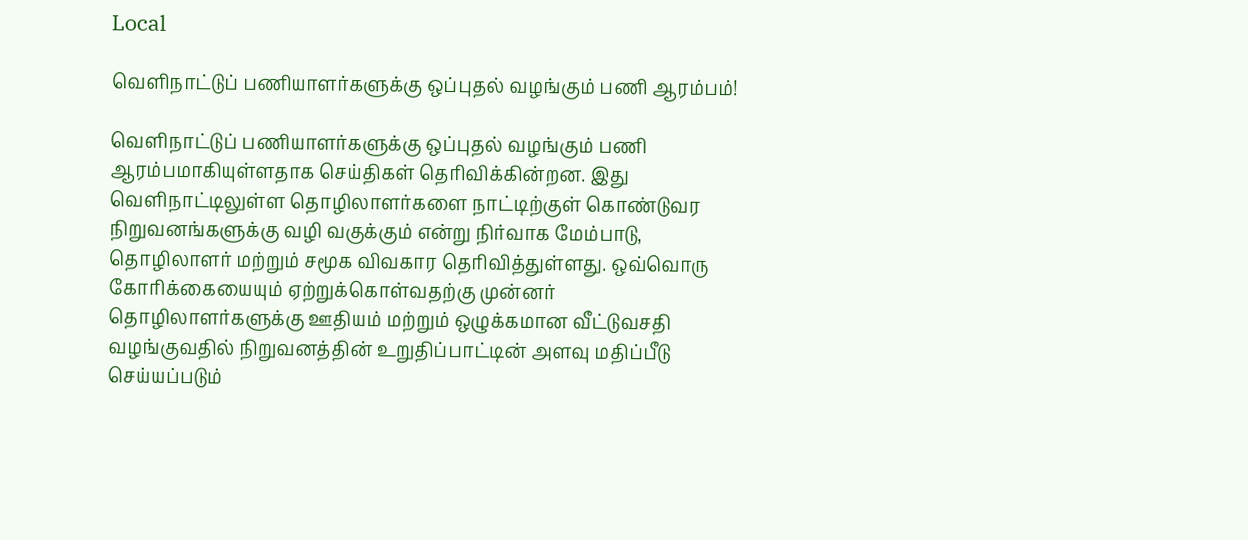Local

வெளிநாட்டுப் பணியாளர்களுக்கு ஒப்புதல் வழங்கும் பணி ஆரம்பம்!

வெளிநாட்டுப் பணியாளர்களுக்கு ஒப்புதல் வழங்கும் பணி ஆரம்பமாகியுள்ளதாக செய்திகள் தெரிவிக்கின்றன. இது வெளிநாட்டிலுள்ள தொழிலாளர்களை நாட்டிற்குள் கொண்டுவர நிறுவனங்களுக்கு வழி வகுக்கும் என்று நிர்வாக மேம்பாடு, தொழிலாளர் மற்றும் சமூக விவகார தெரிவித்துள்ளது. ஒவ்வொரு கோரிக்கையையும் ஏற்றுக்கொள்வதற்கு முன்னர் தொழிலாளர்களுக்கு ஊதியம் மற்றும் ஒழுக்கமான வீட்டுவசதி வழங்குவதில் நிறுவனத்தின் உறுதிப்பாட்டின் அளவு மதிப்பீடு செய்யப்படும்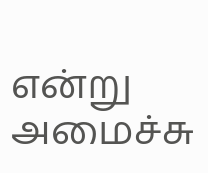என்று அமைச்சு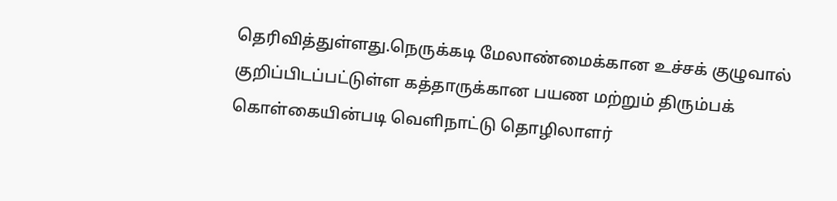தெரிவித்துள்ளது.நெருக்கடி மேலாண்மைக்கான உச்சக் குழுவால் குறிப்பிடப்பட்டுள்ள கத்தாருக்கான பயண மற்றும் திரும்பக் கொள்கையின்படி வெளிநாட்டு தொழிலாளர்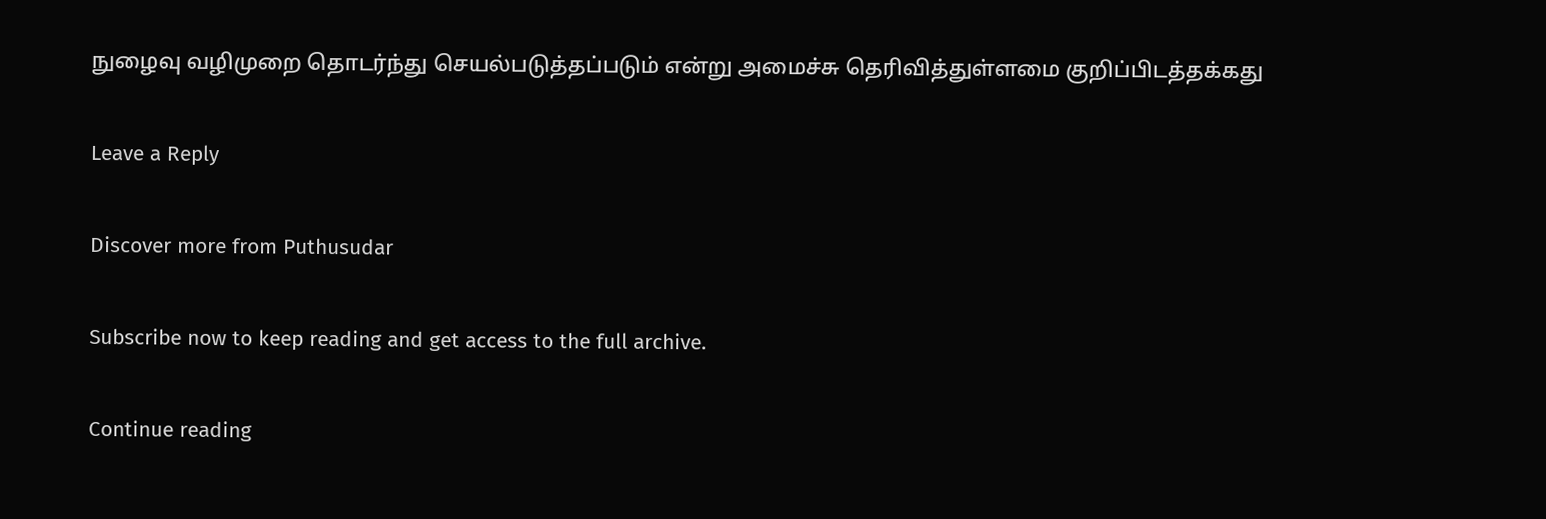நுழைவு வழிமுறை தொடர்ந்து செயல்படுத்தப்படும் என்று அமைச்சு தெரிவித்துள்ளமை குறிப்பிடத்தக்கது

Leave a Reply

Discover more from Puthusudar

Subscribe now to keep reading and get access to the full archive.

Continue reading